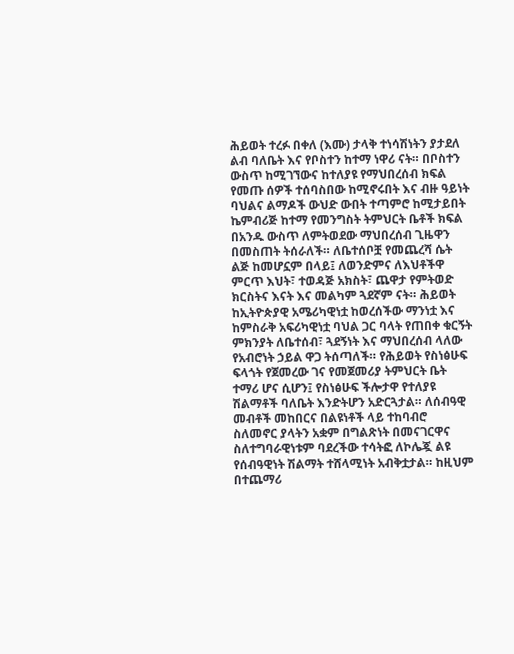ሕይወት ተረፉ በቀለ (እሙ) ታላቅ ተነሳሽነትን ያታደለ ልብ ባለቤት እና የቦስተን ከተማ ነዋሪ ናት። በቦስተን ውስጥ ከሚገኘውና ከተለያዩ የማህበረሰብ ክፍል የመጡ ሰዎች ተሰባስበው ከሚኖሩበት እና ብዙ ዓይነት ባህልና ልማዶች ውህድ ውበት ተጣምሮ ከሚታይበት ኬምብሪጅ ከተማ የመንግስት ትምህርት ቤቶች ክፍል በአንዱ ውስጥ ለምትወደው ማህበረሰብ ጊዜዋን በመስጠት ትሰራለች። ለቤተሰቦቿ የመጨረሻ ሴት ልጅ ከመሆኗም በላይ፤ ለወንድምና ለእህቶችዋ ምርጥ እህት፣ ተወዳጅ አክስት፣ ጨዋታ የምትወድ ክርስትና እናት እና መልካም ጓደኛም ናት። ሕይወት ከኢትዮጵያዊ አሜሪካዊነቷ ከወረሰችው ማንነቷ እና ከምስራቅ አፍሪካዊነቷ ባህል ጋር ባላት የጠበቀ ቁርኝት ምክንያት ለቤተሰብ፣ ጓደኝነት እና ማህበረሰብ ላለው የአብሮነት ኃይል ዋጋ ትሰጣለች። የሕይወት የስነፅሁፍ ፍላጎት የጀመረው ገና የመጀመሪያ ትምህርት ቤት ተማሪ ሆና ሲሆን፤ የስነፅሁፍ ችሎታዋ የተለያዩ ሽልማቶች ባለቤት እንድትሆን አድርጓታል። ለሰብዓዊ መብቶች መከበርና በልዩነቶች ላይ ተከባብሮ ስለመኖር ያላትን አቋም በግልጽነት በመናገርዋና ስለተግባራዊነቱም ባደረችው ተሳትፎ ለኮሌጇ ልዩ የሰብዓዊነት ሽልማት ተሸላሚነት አብቅቷታል። ከዚህም በተጨማሪ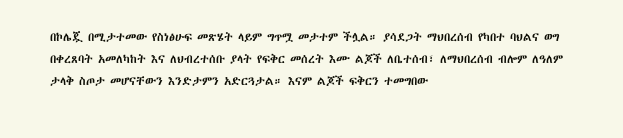በኮሌጇ በሚታተመው የስነፅሁፍ መጽሄት ላይም ግጥሟ መታተም ችሏል። ያሳደጋት ማህበረሰብ የካበተ ባህልና ወግ በቀረጸባት አመለካከት እና ለህብረተሰቡ ያላት የፍቅር መሰረት እሙ ልጆች ለቤተሰብ፣ ለማህበረሰብ ብሎም ለዓለም ታላቅ ስጦታ መሆናቸውን እንድታምን አድርጓታል። እናም ልጆች ፍቅርን ተመግበው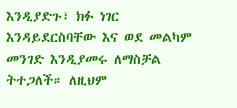እንዲያድጉ፣ ክፉ ነገር እንዳይደርስባቸው እና ወደ መልካም መንገድ እንዲያመሩ ለማስቻል ትተጋለች። ለዚህም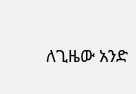ለጊዜው አንድ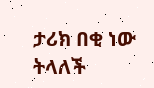ታሪክ በቂ ነው ትላለች